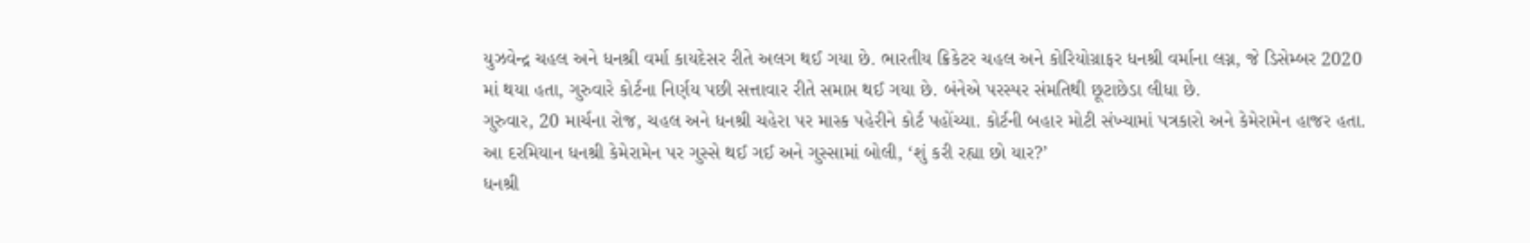યુઝવેન્દ્ર ચહલ અને ધનશ્રી વર્મા કાયદેસર રીતે અલગ થઈ ગયા છે. ભારતીય ક્રિકેટર ચહલ અને કોરિયોગ્રાફર ધનશ્રી વર્માના લગ્ન, જે ડિસેમ્બર 2020 માં થયા હતા, ગુરુવારે કોર્ટના નિર્ણય પછી સત્તાવાર રીતે સમાપ્ત થઈ ગયા છે. બંનેએ પરસ્પર સંમતિથી છૂટાછેડા લીધા છે.
ગુરુવાર, 20 માર્ચના રોજ, ચહલ અને ધનશ્રી ચહેરા પર માસ્ક પહેરીને કોર્ટ પહોંચ્યા. કોર્ટની બહાર મોટી સંખ્યામાં પત્રકારો અને કેમેરામેન હાજર હતા. આ દરમિયાન ધનશ્રી કેમેરામેન પર ગુસ્સે થઈ ગઈ અને ગુસ્સામાં બોલી, ‘શું કરી રહ્યા છો યાર?’
ધનશ્રી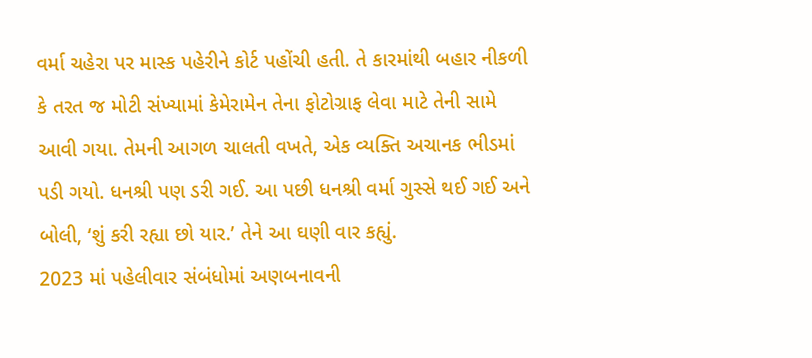વર્મા ચહેરા પર માસ્ક પહેરીને કોર્ટ પહોંચી હતી. તે કારમાંથી બહાર નીકળી કે તરત જ મોટી સંખ્યામાં કેમેરામેન તેના ફોટોગ્રાફ લેવા માટે તેની સામે આવી ગયા. તેમની આગળ ચાલતી વખતે, એક વ્યક્તિ અચાનક ભીડમાં પડી ગયો. ધનશ્રી પણ ડરી ગઈ. આ પછી ધનશ્રી વર્મા ગુસ્સે થઈ ગઈ અને બોલી, ‘શું કરી રહ્યા છો યાર.’ તેને આ ઘણી વાર કહ્યું.
2023 માં પહેલીવાર સંબંધોમાં અણબનાવની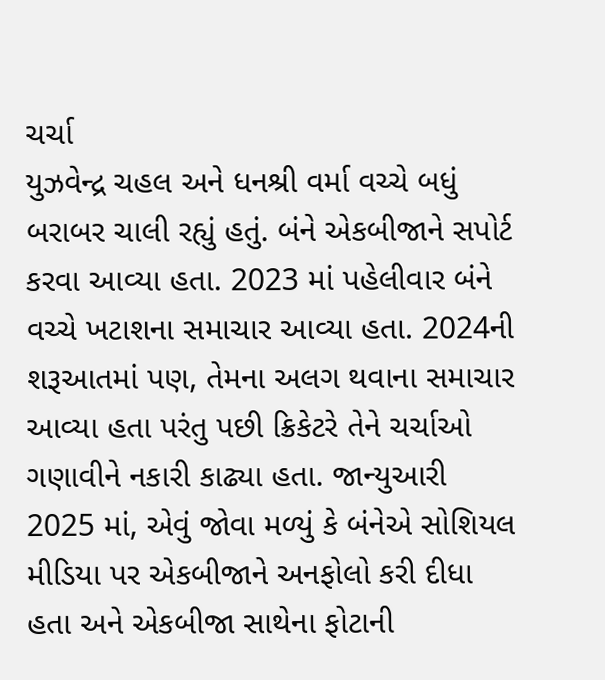ચર્ચા
યુઝવેન્દ્ર ચહલ અને ધનશ્રી વર્મા વચ્ચે બધું બરાબર ચાલી રહ્યું હતું. બંને એકબીજાને સપોર્ટ કરવા આવ્યા હતા. 2023 માં પહેલીવાર બંને વચ્ચે ખટાશના સમાચાર આવ્યા હતા. 2024ની શરૂઆતમાં પણ, તેમના અલગ થવાના સમાચાર આવ્યા હતા પરંતુ પછી ક્રિકેટરે તેને ચર્ચાઓ ગણાવીને નકારી કાઢ્યા હતા. જાન્યુઆરી 2025 માં, એવું જોવા મળ્યું કે બંનેએ સોશિયલ મીડિયા પર એકબીજાને અનફોલો કરી દીધા હતા અને એકબીજા સાથેના ફોટાની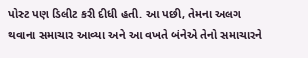પોસ્ટ પણ ડિલીટ કરી દીધી હતી. આ પછી, તેમના અલગ થવાના સમાચાર આવ્યા અને આ વખતે બંનેએ તેનો સમાચારને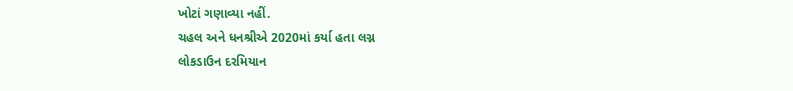ખોટાં ગણાવ્યા નહીં.
ચહલ અને ધનશ્રીએ 2020માં કર્યા હતા લગ્ન
લોકડાઉન દરમિયાન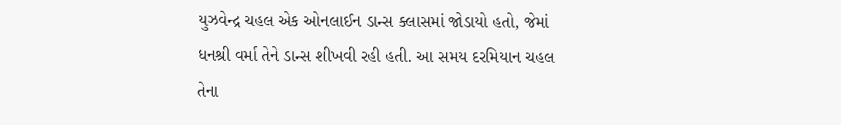યુઝવેન્દ્ર ચહલ એક ઓનલાઈન ડાન્સ ક્લાસમાં જોડાયો હતો, જેમાં ધનશ્રી વર્મા તેને ડાન્સ શીખવી રહી હતી. આ સમય દરમિયાન ચહલ તેના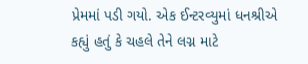પ્રેમમાં પડી ગયો. એક ઈન્ટરવ્યુમાં ધનશ્રીએ કહ્યું હતું કે ચહલે તેને લગ્ન માટે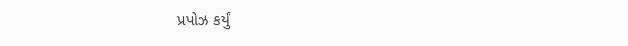પ્રપોઝ કર્યું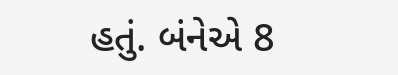હતું. બંનેએ 8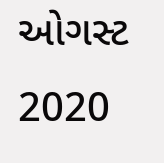ઓગસ્ટ 2020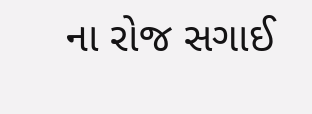ના રોજ સગાઈ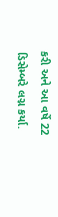કરી અને આ વર્ષે 22 ડિસેમ્બરે લગ્ન કર્યા.